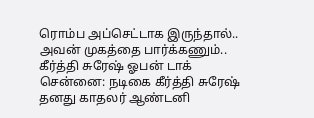ரொம்ப அப்செட்டாக இருந்தால்.. அவன் முகத்தை பார்க்கணும்.. கீர்த்தி சுரேஷ் ஓபன் டாக்
சென்னை: நடிகை கீர்த்தி சுரேஷ் தனது காதலர் ஆண்டனி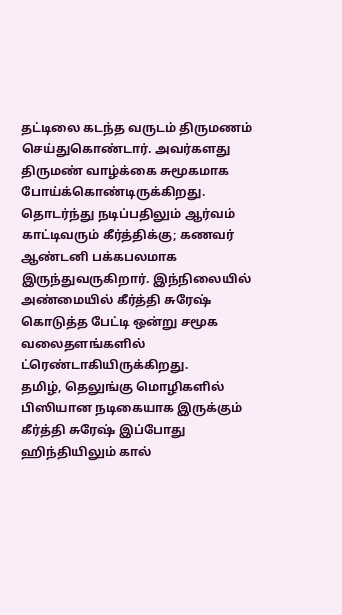தட்டிலை கடந்த வருடம் திருமணம் செய்துகொண்டார். அவர்களது திருமண் வாழ்க்கை சுமூகமாக போய்க்கொண்டிருக்கிறது. தொடர்ந்து நடிப்பதிலும் ஆர்வம் காட்டிவரும் கீர்த்திக்கு; கணவர் ஆண்டனி பக்கபலமாக இருந்துவருகிறார். இந்நிலையில் அண்மையில் கீர்த்தி சுரேஷ் கொடுத்த பேட்டி ஒன்று சமூக வலைதளங்களில் ட்ரெண்டாகியிருக்கிறது.
தமிழ், தெலுங்கு மொழிகளில் பிஸியான நடிகையாக இருக்கும் கீர்த்தி சுரேஷ் இப்போது ஹிந்தியிலும் கால்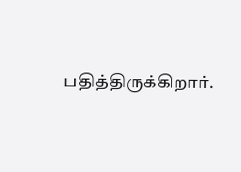பதித்திருக்கிறார்.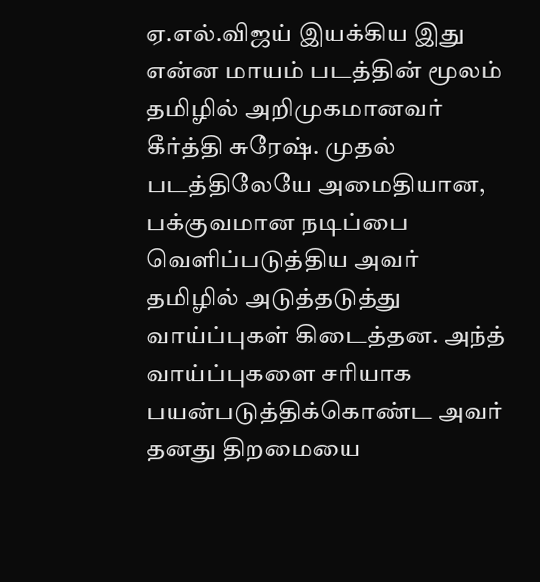ஏ.எல்.விஜய் இயக்கிய இது என்ன மாயம் படத்தின் மூலம் தமிழில் அறிமுகமானவர் கீர்த்தி சுரேஷ். முதல் படத்திலேயே அமைதியான, பக்குவமான நடிப்பை வெளிப்படுத்திய அவர் தமிழில் அடுத்தடுத்து வாய்ப்புகள் கிடைத்தன. அந்த் வாய்ப்புகளை சரியாக பயன்படுத்திக்கொண்ட அவர் தனது திறமையை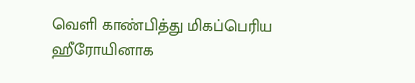வெளி காண்பித்து மிகப்பெரிய ஹீரோயினாக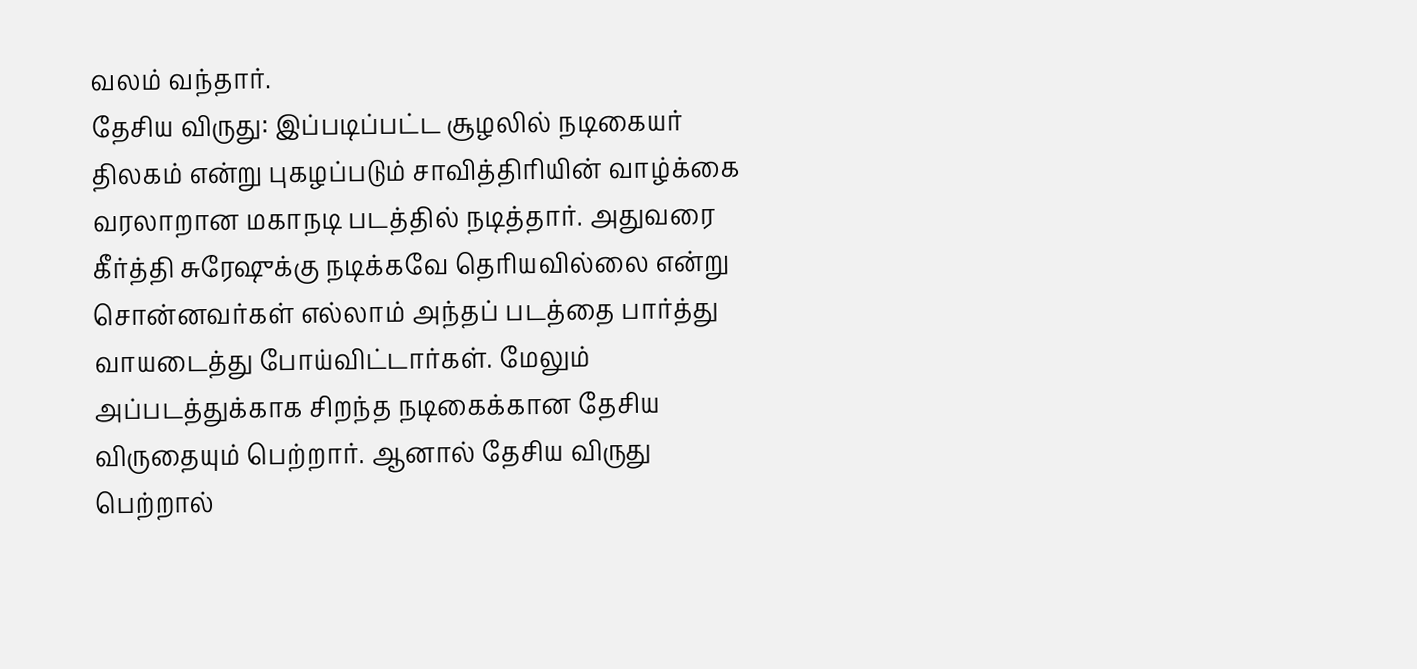வலம் வந்தார்.
தேசிய விருது: இப்படிப்பட்ட சூழலில் நடிகையர் திலகம் என்று புகழப்படும் சாவித்திரியின் வாழ்க்கை வரலாறான மகாநடி படத்தில் நடித்தார். அதுவரை கீர்த்தி சுரேஷுக்கு நடிக்கவே தெரியவில்லை என்று சொன்னவர்கள் எல்லாம் அந்தப் படத்தை பார்த்து வாயடைத்து போய்விட்டார்கள். மேலும் அப்படத்துக்காக சிறந்த நடிகைக்கான தேசிய விருதையும் பெற்றார். ஆனால் தேசிய விருது பெற்றால்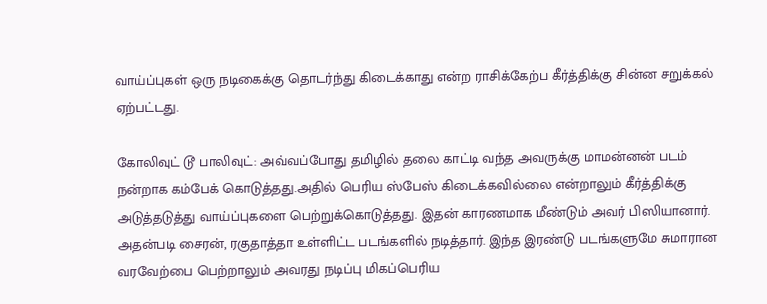வாய்ப்புகள் ஒரு நடிகைக்கு தொடர்ந்து கிடைக்காது என்ற ராசிக்கேற்ப கீர்த்திக்கு சின்ன சறுக்கல் ஏற்பட்டது.

கோலிவுட் டூ பாலிவுட்: அவ்வப்போது தமிழில் தலை காட்டி வந்த அவருக்கு மாமன்னன் படம் நன்றாக கம்பேக் கொடுத்தது.அதில் பெரிய ஸ்பேஸ் கிடைக்கவில்லை என்றாலும் கீர்த்திக்கு அடுத்தடுத்து வாய்ப்புகளை பெற்றுக்கொடுத்தது. இதன் காரணமாக மீண்டும் அவர் பிஸியானார். அதன்படி சைரன், ரகுதாத்தா உள்ளிட்ட படங்களில் நடித்தார். இந்த இரண்டு படங்களுமே சுமாரான வரவேற்பை பெற்றாலும் அவரது நடிப்பு மிகப்பெரிய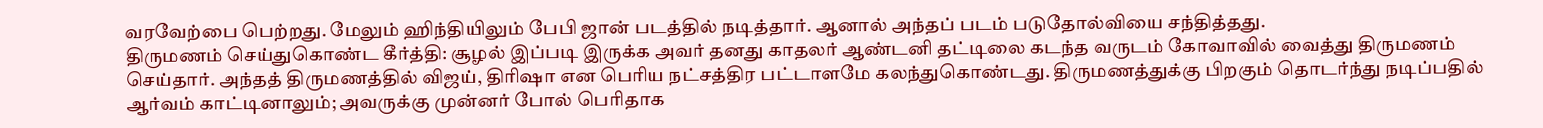வரவேற்பை பெற்றது. மேலும் ஹிந்தியிலும் பேபி ஜான் படத்தில் நடித்தார். ஆனால் அந்தப் படம் படுதோல்வியை சந்தித்தது.
திருமணம் செய்துகொண்ட கீர்த்தி: சூழல் இப்படி இருக்க அவர் தனது காதலர் ஆண்டனி தட்டிலை கடந்த வருடம் கோவாவில் வைத்து திருமணம் செய்தார். அந்தத் திருமணத்தில் விஜய், திரிஷா என பெரிய நட்சத்திர பட்டாளமே கலந்துகொண்டது. திருமணத்துக்கு பிறகும் தொடர்ந்து நடிப்பதில் ஆர்வம் காட்டினாலும்; அவருக்கு முன்னர் போல் பெரிதாக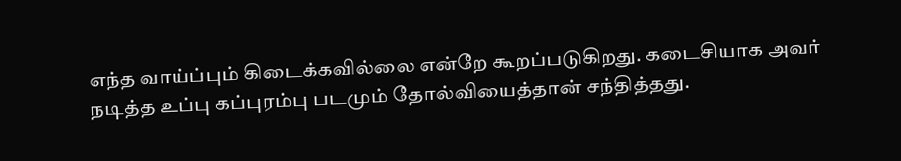எந்த வாய்ப்பும் கிடைக்கவில்லை என்றே கூறப்படுகிறது. கடைசியாக அவர் நடித்த உப்பு கப்புரம்பு படமும் தோல்வியைத்தான் சந்தித்தது.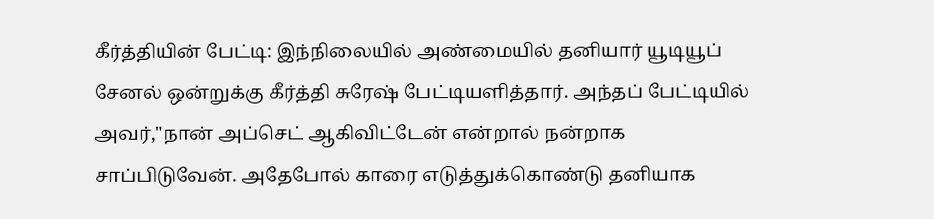கீர்த்தியின் பேட்டி: இந்நிலையில் அண்மையில் தனியார் யூடியூப் சேனல் ஒன்றுக்கு கீர்த்தி சுரேஷ் பேட்டியளித்தார். அந்தப் பேட்டியில் அவர்,"நான் அப்செட் ஆகிவிட்டேன் என்றால் நன்றாக சாப்பிடுவேன். அதேபோல் காரை எடுத்துக்கொண்டு தனியாக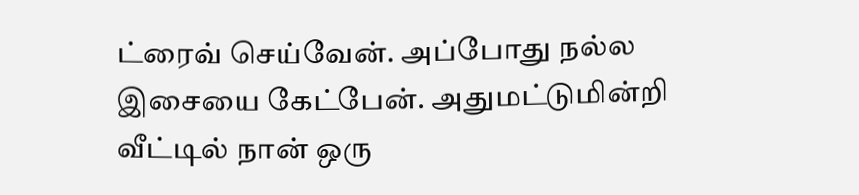ட்ரைவ் செய்வேன். அப்போது நல்ல இசையை கேட்பேன். அதுமட்டுமின்றி வீட்டில் நான் ஒரு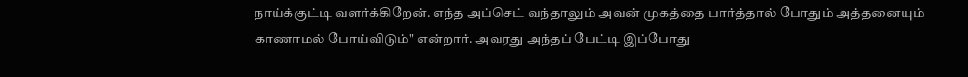நாய்க்குட்டி வளர்க்கிறேன். எந்த அப்செட் வந்தாலும் அவன் முகத்தை பார்த்தால் போதும் அத்தனையும் காணாமல் போய்விடும்" என்றார். அவரது அந்தப் பேட்டி இப்போது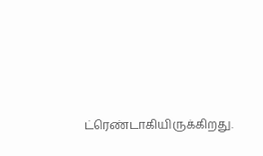ட்ரெண்டாகியிருக்கிறது.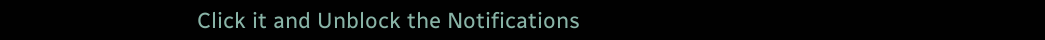Click it and Unblock the Notifications